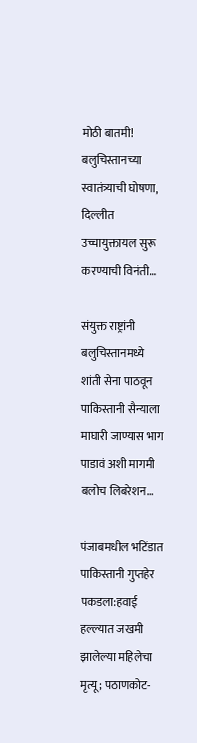मोठी बातमी! बलुचिस्तानच्या स्वातंत्र्याची घोषणा, दिल्लीत उच्चायुक्तायल सुरू करण्याची विनंती…

संयुक्त राष्ट्रांनी बलुचिस्तानमध्ये शांती सेना पाठवून पाकिस्तानी सैन्याला माघारी जाण्यास भाग पाडावं अशी मागमी बलोच लिबरेशन…

पंजाबमधील भटिंडात पाकिस्तानी गुप्तहेर पकडला:हवाई हल्ल्यात जखमी झालेल्या महिलेचा मृत्यू; पठाणकोट-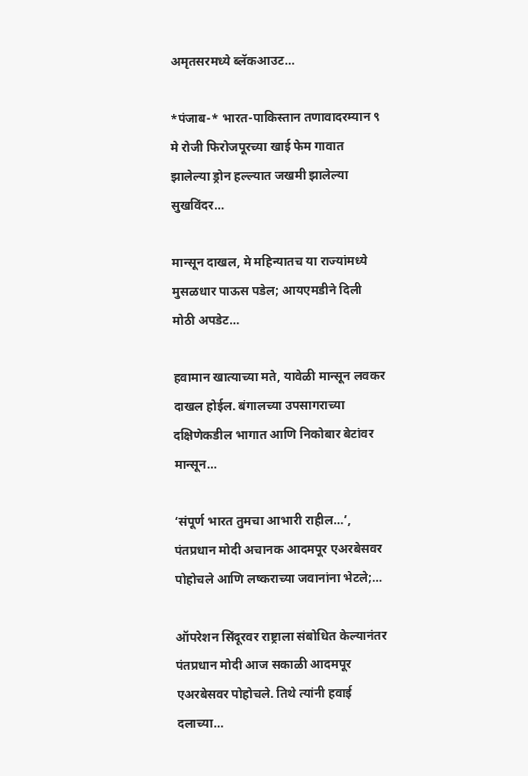अमृतसरमध्ये ब्लॅकआउट…

*पंजाब-* भारत-पाकिस्तान तणावादरम्यान ९ मे रोजी फिरोजपूरच्या खाई फेम गावात झालेल्या ड्रोन हल्ल्यात जखमी झालेल्या सुखविंदर…

मान्सून दाखल, मे महिन्यातच या राज्यांमध्ये मुसळधार पाऊस पडेल; आयएमडीने दिली मोठी अपडेट…

हवामान खात्याच्या मते, यावेळी मान्सून लवकर दाखल होईल. बंगालच्या उपसागराच्या दक्षिणेकडील भागात आणि निकोबार बेटांवर मान्सून…

‘संपूर्ण भारत तुमचा आभारी राहील…’, पंतप्रधान मोदी अचानक आदमपूर एअरबेसवर पोहोचले आणि लष्कराच्या जवानांना भेटले;…

ऑपरेशन सिंदूरवर राष्ट्राला संबोधित केल्यानंतर पंतप्रधान मोदी आज सकाळी आदमपूर एअरबेसवर पोहोचले. तिथे त्यांनी हवाई दलाच्या…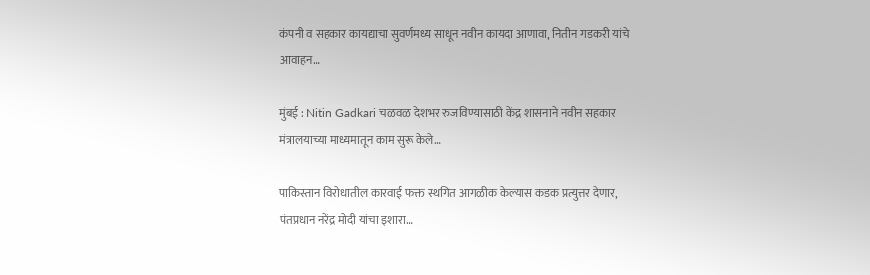कंपनी व सहकार कायद्याचा सुवर्णमध्य साधून नवीन कायदा आणावा, नितीन गडकरी यांचे आवाहन…

मुंबई : Nitin Gadkari चळवळ देशभर रुजविण्यासाठी केंद्र शासनाने नवीन सहकार मंत्रालयाच्या माध्यमातून काम सुरू केले…

पाकिस्तान विरोधातील कारवाई फक्त स्थगित आगळीक केल्यास कडक प्रत्युत्तर देणार, पंतप्रधान नरेंद्र मोदी यांचा इशारा…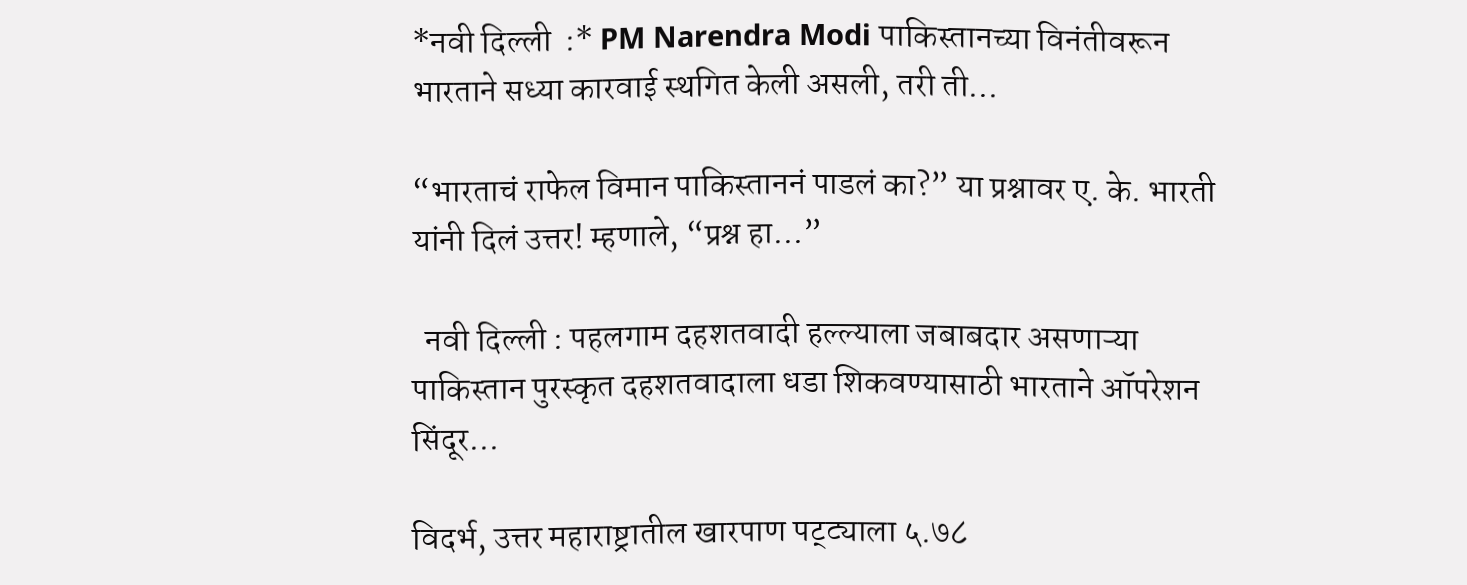*नवी दिल्ली  :* PM Narendra Modi पाकिस्तानच्या विनंतीवरून भारताने सध्या कारवाई स्थगित केली असली, तरी ती…

“भारताचं राफेल विमान पाकिस्ताननं पाडलं का?” या प्रश्नावर ए. के. भारती यांनी दिलं उत्तर! म्हणाले, “प्रश्न हा…”

  नवी दिल्ली : पहलगाम दहशतवादी हल्ल्याला जबाबदार असणाऱ्या पाकिस्तान पुरस्कृत दहशतवादाला धडा शिकवण्यासाठी भारताने ऑपरेशन सिंदूर…

विदर्भ, उत्तर महाराष्ट्रातील खारपाण पट्ट्याला ५.७८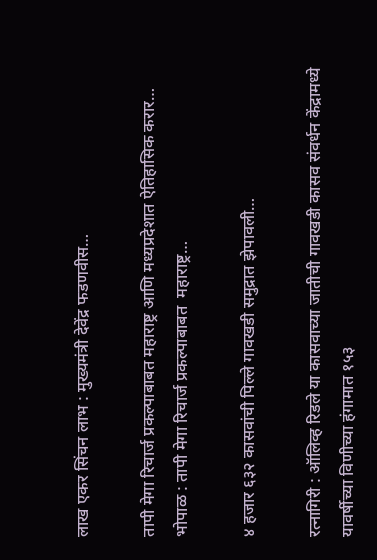लाख एकर सिंचन लाभ : मुख्यमंत्री देवेंद्र फडणवीस…

तापी मेगा रिचार्ज प्रकल्पाबाबत महाराष्ट्र आणि मध्यप्रदेशात ऐतिहासिक करार… भोपाळ : तापी मेगा रिचार्ज प्रकल्पाबाबत  महाराष्ट्र…

४ हजार ६३२ कासवांची पिल्ले गावखडी समुद्रात झेपावली…

रत्नागिरी : ऑलिव्ह रिडले या कासवाच्या जातीची गावखडी कासव संवर्धन केंद्रामध्ये यावर्षीच्या विणीच्या हंगामात १५३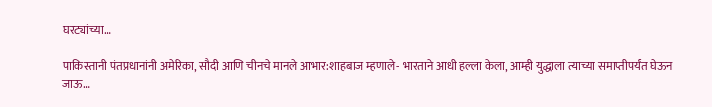घरट्यांच्या…

पाकिस्तानी पंतप्रधानांनी अमेरिका, सौदी आणि चीनचे मानले आभार:शाहबाज म्हणाले- भारताने आधी हल्ला केला, आम्ही युद्धाला त्याच्या समाप्तीपर्यंत घेऊन जाऊ…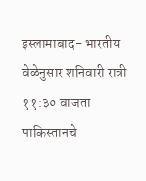इस्लामाबाद- भारतीय वेळेनुसार शनिवारी रात्री ११:३० वाजता पाकिस्तानचे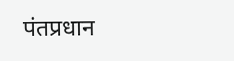पंतप्रधान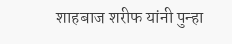शाहबाज शरीफ यांनी पुन्हा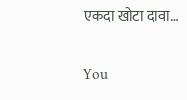एकदा खोटा दावा…

You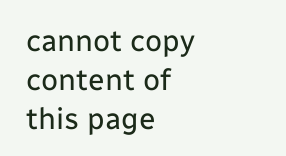cannot copy content of this page